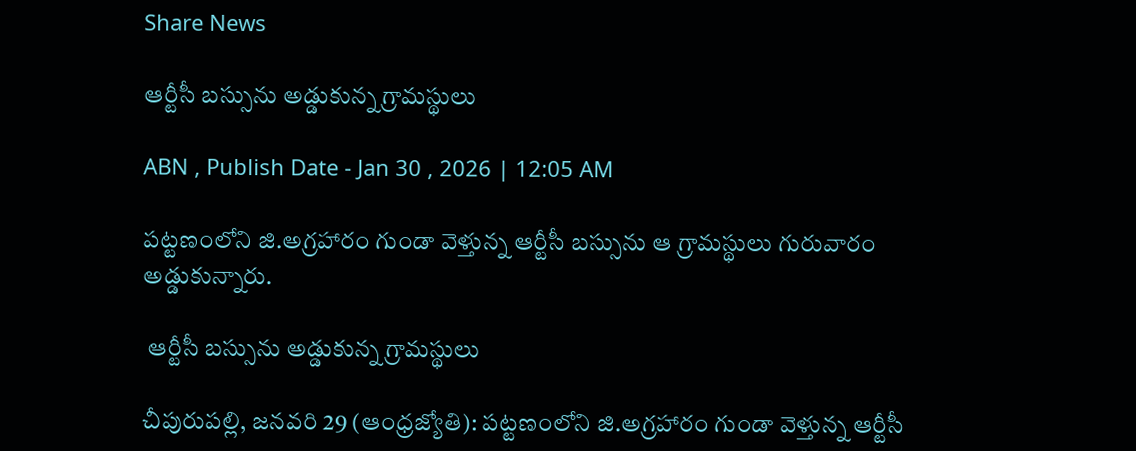Share News

ఆర్టీసీ బస్సును అడ్డుకున్న గ్రామస్థులు

ABN , Publish Date - Jan 30 , 2026 | 12:05 AM

పట్టణంలోని జి.అగ్రహారం గుండా వెళ్తున్న ఆర్టీసీ బస్సును ఆ గ్రామస్థులు గురువారం అడ్డుకున్నారు.

 ఆర్టీసీ బస్సును అడ్డుకున్న గ్రామస్థులు

చీపురుపల్లి, జనవరి 29 (ఆంధ్రజ్యోతి): పట్టణంలోని జి.అగ్రహారం గుండా వెళ్తున్న ఆర్టీసీ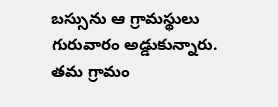బస్సును ఆ గ్రామస్థులు గురువారం అడ్డుకున్నారు. తమ గ్రామం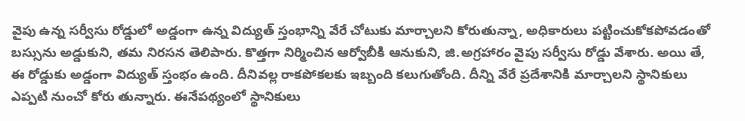వైపు ఉన్న సర్వీసు రోడ్డులో అడ్డంగా ఉన్న విద్యుత్‌ స్తంభాన్ని వేరే చోటుకు మార్చాలని కోరుతున్నా, అధికారులు పట్టించుకోకపోవడంతో బస్సును అడ్డుకుని, తమ నిరసన తెలిపారు. కొత్తగా నిర్మించిన ఆర్వోబీకి ఆనుకుని, జి.అగ్రహారం వైపు సర్వీసు రోడ్డు వేశారు. అయి తే, ఈ రోడ్డుకు అడ్డంగా విద్యుత్‌ స్తంభం ఉంది. దీనివల్ల రాకపోకలకు ఇబ్బంది కలుగుతోంది. దీన్ని వేరే ప్రదేశానికి మార్చాలని స్థానికులు ఎప్పటి నుంచో కోరు తున్నారు. ఈనేపథ్యంలో స్థానికులు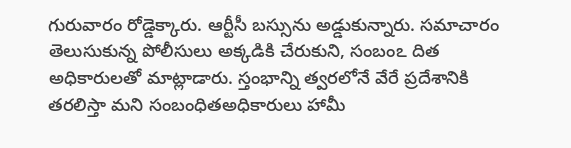గురువారం రోడ్డెక్కారు. ఆర్టీసీ బస్సును అడ్డుకున్నారు. సమాచారం తెలుసుకున్న పోలీసులు అక్కడికి చేరుకుని, సంబంఽ దిత అధికారులతో మాట్లాడారు. స్తంభాన్ని త్వరలోనే వేరే ప్రదేశానికి తరలిస్తా మని సంబంధితఅధికారులు హామీ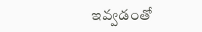ఇవ్వడంతో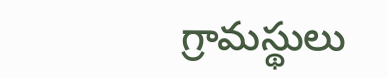గ్రామస్థులు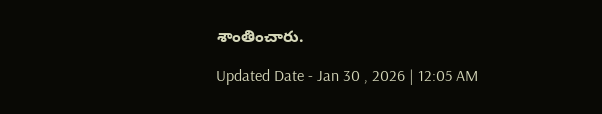శాంతించారు.

Updated Date - Jan 30 , 2026 | 12:05 AM